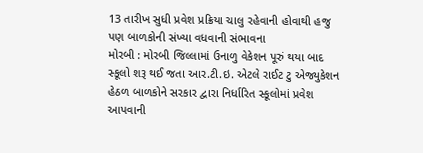13 તારીખ સુધી પ્રવેશ પ્રક્રિયા ચાલુ રહેવાની હોવાથી હજુ પણ બાળકોની સંખ્યા વધવાની સંભાવના
મોરબી : મોરબી જિલ્લામાં ઉનાળુ વેકેશન પૂરું થયા બાદ સ્કૂલો શરૂ થઈ જતા આર.ટી.ઇ. એટલે રાઈટ ટુ એજ્યુકેશન હેઠળ બાળકોને સરકાર દ્વારા નિર્ધારિત સ્કૂલોમાં પ્રવેશ આપવાની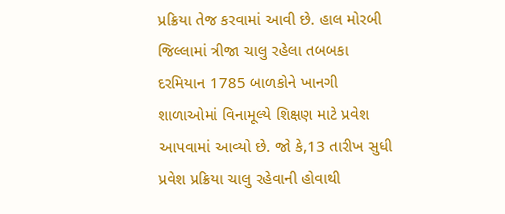પ્રક્રિયા તેજ કરવામાં આવી છે. હાલ મોરબી જિલ્લામાં ત્રીજા ચાલુ રહેલા તબબકા દરમિયાન 1785 બાળકોને ખાનગી શાળાઓમાં વિનામૂલ્યે શિક્ષણ માટે પ્રવેશ આપવામાં આવ્યો છે. જો કે,13 તારીખ સુધી પ્રવેશ પ્રક્રિયા ચાલુ રહેવાની હોવાથી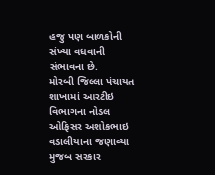હજુ પણ બાળકોની સંખ્યા વધવાની સંભાવના છે.
મોરબી જિલ્લા પંચાયત શાખામાં આરટીઇ વિભાગના નોડલ ઓફિસર અશોકભાઇ વડાલીયાના જણાવ્યા મુજબ સરકાર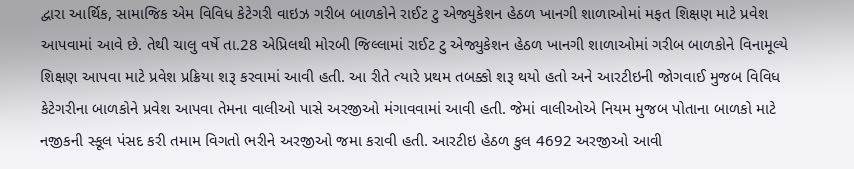દ્વારા આર્થિક, સામાજિક એમ વિવિધ કેટેગરી વાઇઝ ગરીબ બાળકોને રાઈટ ટુ એજ્યુકેશન હેઠળ ખાનગી શાળાઓમાં મફત શિક્ષણ માટે પ્રવેશ આપવામાં આવે છે. તેથી ચાલુ વર્ષે તા.28 એપ્રિલથી મોરબી જિલ્લામાં રાઈટ ટુ એજ્યુકેશન હેઠળ ખાનગી શાળાઓમાં ગરીબ બાળકોને વિનામૂલ્યે શિક્ષણ આપવા માટે પ્રવેશ પ્રક્રિયા શરૂ કરવામાં આવી હતી. આ રીતે ત્યારે પ્રથમ તબક્કો શરૂ થયો હતો અને આરટીઇની જોગવાઈ મુજબ વિવિધ કેટેગરીના બાળકોને પ્રવેશ આપવા તેમના વાલીઓ પાસે અરજીઓ મંગાવવામાં આવી હતી. જેમાં વાલીઓએ નિયમ મુજબ પોતાના બાળકો માટે નજીકની સ્કૂલ પંસદ કરી તમામ વિગતો ભરીને અરજીઓ જમા કરાવી હતી. આરટીઇ હેઠળ કુલ 4692 અરજીઓ આવી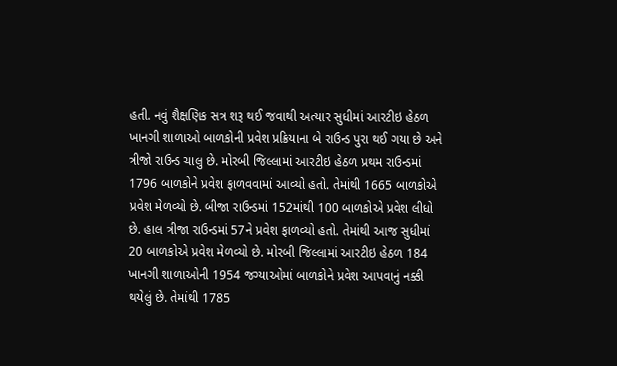હતી. નવું શૈક્ષણિક સત્ર શરૂ થઈ જવાથી અત્યાર સુધીમાં આરટીઇ હેઠળ ખાનગી શાળાઓ બાળકોની પ્રવેશ પ્રક્રિયાના બે રાઉન્ડ પુરા થઈ ગયા છે અને ત્રીજો રાઉન્ડ ચાલુ છે. મોરબી જિલ્લામાં આરટીઇ હેઠળ પ્રથમ રાઉન્ડમાં 1796 બાળકોને પ્રવેશ ફાળવવામાં આવ્યો હતો. તેમાંથી 1665 બાળકોએ પ્રવેશ મેળવ્યો છે. બીજા રાઉન્ડમાં 152માંથી 100 બાળકોએ પ્રવેશ લીધો છે. હાલ ત્રીજા રાઉન્ડમાં 57ને પ્રવેશ ફાળવ્યો હતો. તેમાંથી આજ સુધીમાં 20 બાળકોએ પ્રવેશ મેળવ્યો છે. મોરબી જિલ્લામાં આરટીઇ હેઠળ 184 ખાનગી શાળાઓની 1954 જગ્યાઓમાં બાળકોને પ્રવેશ આપવાનું નક્કી થયેલું છે. તેમાંથી 1785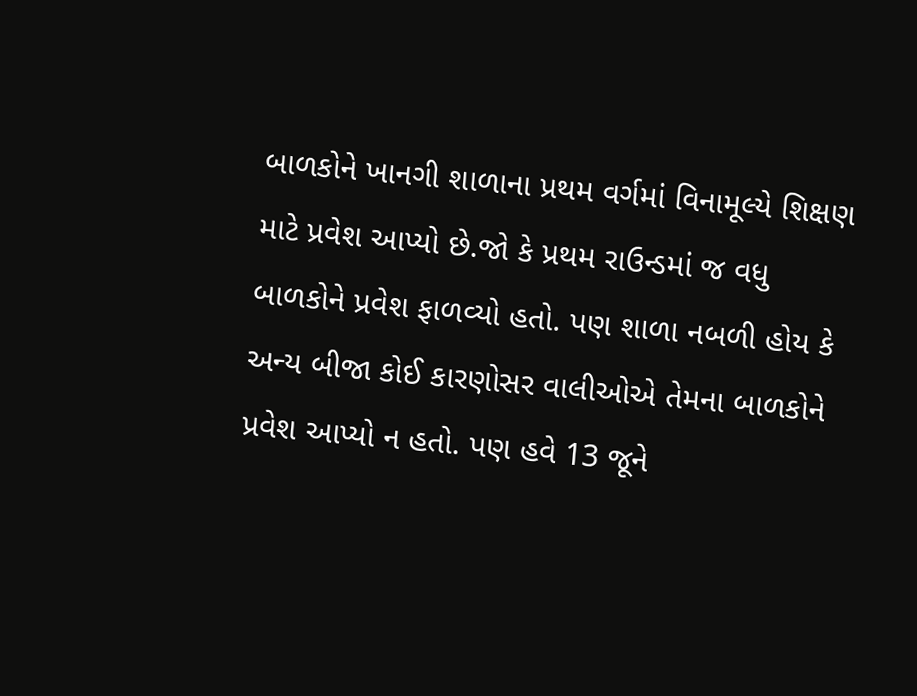બાળકોને ખાનગી શાળાના પ્રથમ વર્ગમાં વિનામૂલ્યે શિક્ષણ માટે પ્રવેશ આપ્યો છે.જો કે પ્રથમ રાઉન્ડમાં જ વધુ બાળકોને પ્રવેશ ફાળવ્યો હતો. પણ શાળા નબળી હોય કે અન્ય બીજા કોઈ કારણોસર વાલીઓએ તેમના બાળકોને પ્રવેશ આપ્યો ન હતો. પણ હવે 13 જૂને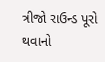ત્રીજો રાઉન્ડ પૂરો થવાનો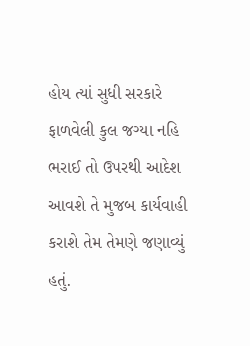હોય ત્યાં સુધી સરકારે ફાળવેલી કુલ જગ્યા નહિ ભરાઈ તો ઉપરથી આદેશ આવશે તે મુજબ કાર્યવાહી કરાશે તેમ તેમણે જણાવ્યું હતું.